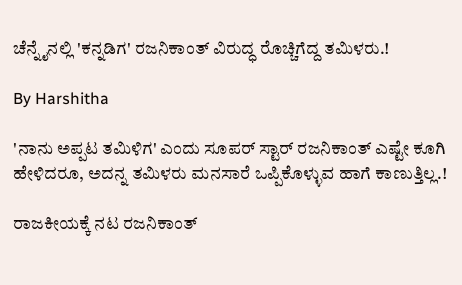ಚೆನ್ನೈನಲ್ಲಿ 'ಕನ್ನಡಿಗ' ರಜನಿಕಾಂತ್ ವಿರುದ್ಧ ರೊಚ್ಚಿಗೆದ್ದ ತಮಿಳರು.!

By Harshitha

'ನಾನು ಅಪ್ಪಟ ತಮಿಳಿಗ' ಎಂದು ಸೂಪರ್ ಸ್ಟಾರ್ ರಜನಿಕಾಂತ್ ಎಷ್ಟೇ ಕೂಗಿ ಹೇಳಿದರೂ, ಅದನ್ನ ತಮಿಳರು ಮನಸಾರೆ ಒಪ್ಪಿಕೊಳ್ಳುವ ಹಾಗೆ ಕಾಣುತ್ತಿಲ್ಲ.!

ರಾಜಕೀಯಕ್ಕೆ ನಟ ರಜನಿಕಾಂತ್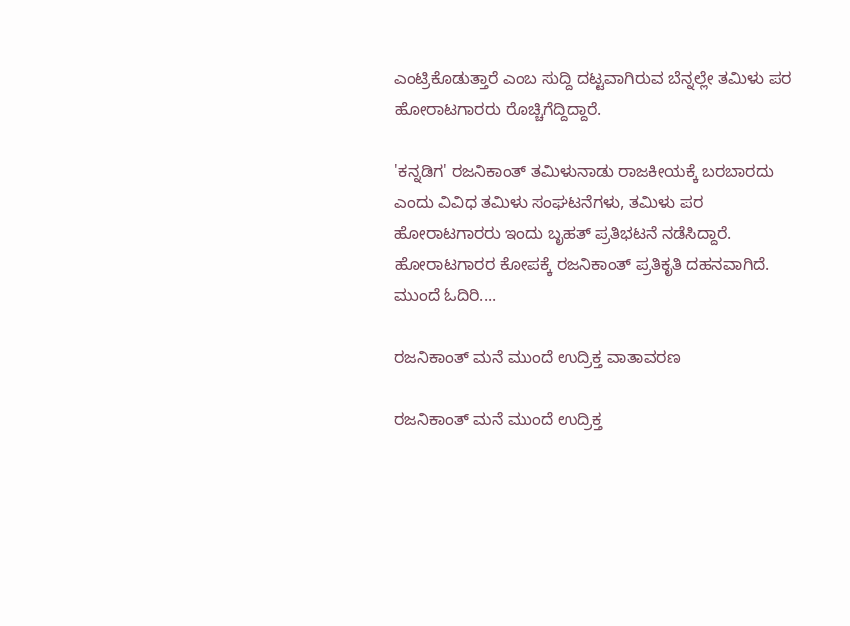ಎಂಟ್ರಿಕೊಡುತ್ತಾರೆ ಎಂಬ ಸುದ್ದಿ ದಟ್ಟವಾಗಿರುವ ಬೆನ್ನಲ್ಲೇ ತಮಿಳು ಪರ ಹೋರಾಟಗಾರರು ರೊಚ್ಚಿಗೆದ್ದಿದ್ದಾರೆ.

'ಕನ್ನಡಿಗ' ರಜನಿಕಾಂತ್ ತಮಿಳುನಾಡು ರಾಜಕೀಯಕ್ಕೆ ಬರಬಾರದು ಎಂದು ವಿವಿಧ ತಮಿಳು ಸಂಘಟನೆಗಳು, ತಮಿಳು ಪರ ಹೋರಾಟಗಾರರು ಇಂದು ಬೃಹತ್ ಪ್ರತಿಭಟನೆ ನಡೆಸಿದ್ದಾರೆ. ಹೋರಾಟಗಾರರ ಕೋಪಕ್ಕೆ ರಜನಿಕಾಂತ್ ಪ್ರತಿಕೃತಿ ದಹನವಾಗಿದೆ. ಮುಂದೆ ಓದಿರಿ....

ರಜನಿಕಾಂತ್ ಮನೆ ಮುಂದೆ ಉದ್ರಿಕ್ತ ವಾತಾವರಣ

ರಜನಿಕಾಂತ್ ಮನೆ ಮುಂದೆ ಉದ್ರಿಕ್ತ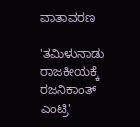ವಾತಾವರಣ

'ತಮಿಳುನಾಡು ರಾಜಕೀಯಕ್ಕೆ ರಜನಿಕಾಂತ್ ಎಂಟ್ರಿ'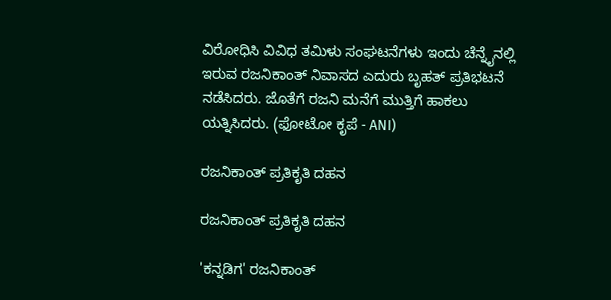ವಿರೋಧಿಸಿ ವಿವಿಧ ತಮಿಳು ಸಂಘಟನೆಗಳು ಇಂದು ಚೆನ್ನೈನಲ್ಲಿ ಇರುವ ರಜನಿಕಾಂತ್ ನಿವಾಸದ ಎದುರು ಬೃಹತ್ ಪ್ರತಿಭಟನೆ ನಡೆಸಿದರು. ಜೊತೆಗೆ ರಜನಿ ಮನೆಗೆ ಮುತ್ತಿಗೆ ಹಾಕಲು ಯತ್ನಿಸಿದರು. (ಫೋಟೋ ಕೃಪೆ - ANI)

ರಜನಿಕಾಂತ್ ಪ್ರತಿಕೃತಿ ದಹನ

ರಜನಿಕಾಂತ್ ಪ್ರತಿಕೃತಿ ದಹನ

'ಕನ್ನಡಿಗ' ರಜನಿಕಾಂತ್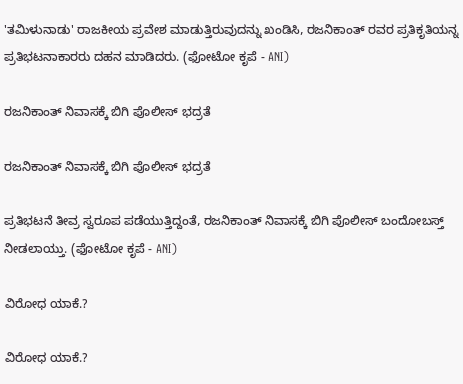'ತಮಿಳುನಾಡು' ರಾಜಕೀಯ ಪ್ರವೇಶ ಮಾಡುತ್ತಿರುವುದನ್ನು ಖಂಡಿಸಿ, ರಜನಿಕಾಂತ್ ರವರ ಪ್ರತಿಕೃತಿಯನ್ನ ಪ್ರತಿಭಟನಾಕಾರರು ದಹನ ಮಾಡಿದರು. (ಫೋಟೋ ಕೃಪೆ - ANI)

ರಜನಿಕಾಂತ್ ನಿವಾಸಕ್ಕೆ ಬಿಗಿ ಪೊಲೀಸ್ ಭದ್ರತೆ

ರಜನಿಕಾಂತ್ ನಿವಾಸಕ್ಕೆ ಬಿಗಿ ಪೊಲೀಸ್ ಭದ್ರತೆ

ಪ್ರತಿಭಟನೆ ತೀವ್ರ ಸ್ವರೂಪ ಪಡೆಯುತ್ತಿದ್ದಂತೆ, ರಜನಿಕಾಂತ್ ನಿವಾಸಕ್ಕೆ ಬಿಗಿ ಪೊಲೀಸ್ ಬಂದೋಬಸ್ತ್ ನೀಡಲಾಯ್ತು. (ಫೋಟೋ ಕೃಪೆ - ANI)

ವಿರೋಧ ಯಾಕೆ.?

ವಿರೋಧ ಯಾಕೆ.?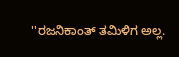''ರಜನಿಕಾಂತ್ ತಮಿಳಿಗ ಅಲ್ಲ.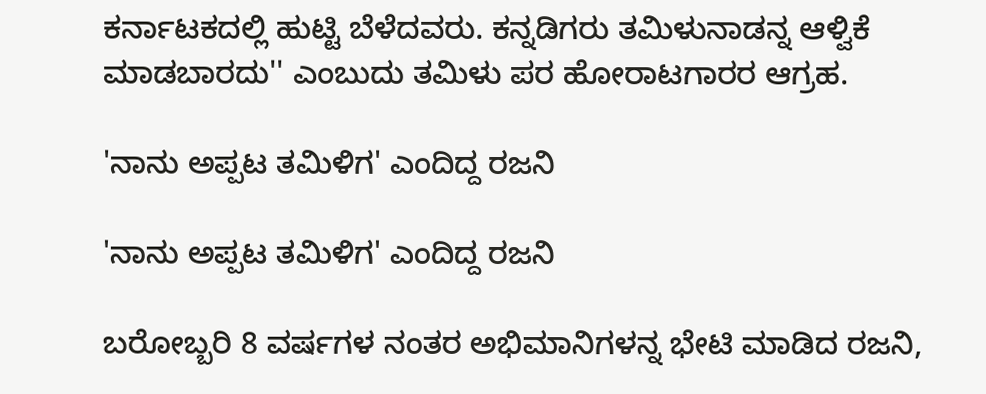ಕರ್ನಾಟಕದಲ್ಲಿ ಹುಟ್ಟಿ ಬೆಳೆದವರು. ಕನ್ನಡಿಗರು ತಮಿಳುನಾಡನ್ನ ಆಳ್ವಿಕೆ ಮಾಡಬಾರದು'' ಎಂಬುದು ತಮಿಳು ಪರ ಹೋರಾಟಗಾರರ ಆಗ್ರಹ.

'ನಾನು ಅಪ್ಪಟ ತಮಿಳಿಗ' ಎಂದಿದ್ದ ರಜನಿ

'ನಾನು ಅಪ್ಪಟ ತಮಿಳಿಗ' ಎಂದಿದ್ದ ರಜನಿ

ಬರೋಬ್ಬರಿ 8 ವರ್ಷಗಳ ನಂತರ ಅಭಿಮಾನಿಗಳನ್ನ ಭೇಟಿ ಮಾಡಿದ ರಜನಿ,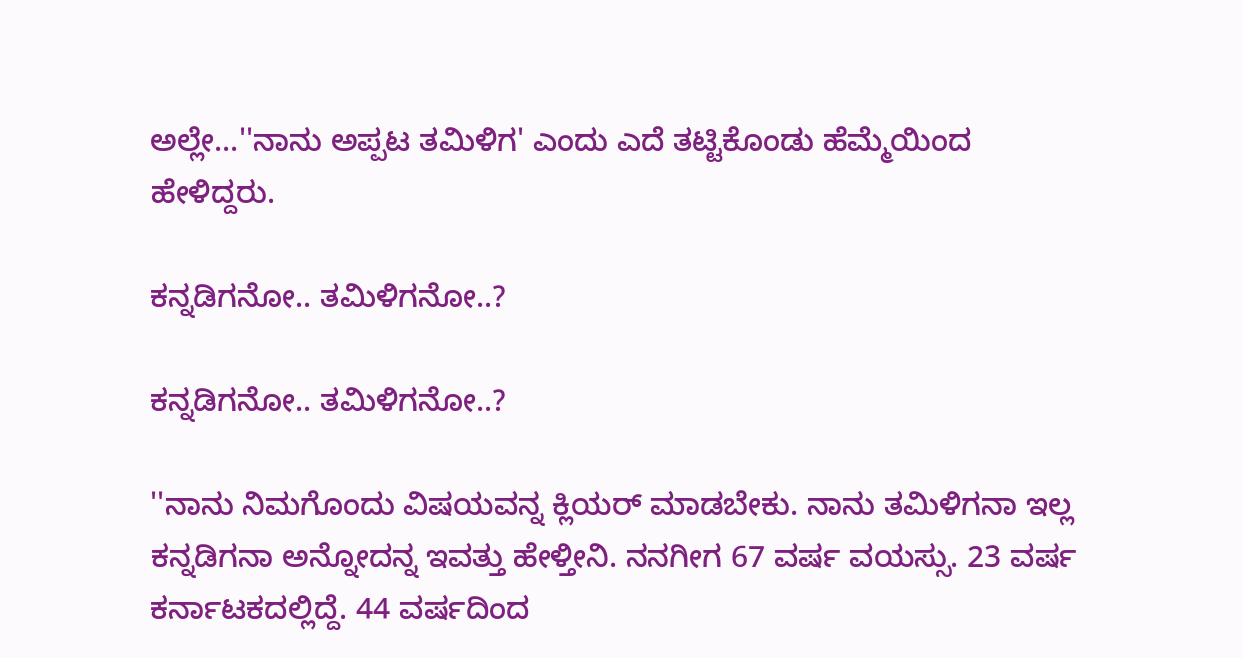ಅಲ್ಲೇ...''ನಾನು ಅಪ್ಪಟ ತಮಿಳಿಗ' ಎಂದು ಎದೆ ತಟ್ಟಿಕೊಂಡು ಹೆಮ್ಮೆಯಿಂದ ಹೇಳಿದ್ದರು.

ಕನ್ನಡಿಗನೋ.. ತಮಿಳಿಗನೋ..?

ಕನ್ನಡಿಗನೋ.. ತಮಿಳಿಗನೋ..?

''ನಾನು ನಿಮಗೊಂದು ವಿಷಯವನ್ನ ಕ್ಲಿಯರ್ ಮಾಡಬೇಕು. ನಾನು ತಮಿಳಿಗನಾ ಇಲ್ಲ ಕನ್ನಡಿಗನಾ ಅನ್ನೋದನ್ನ ಇವತ್ತು ಹೇಳ್ತೀನಿ. ನನಗೀಗ 67 ವರ್ಷ ವಯಸ್ಸು. 23 ವರ್ಷ ಕರ್ನಾಟಕದಲ್ಲಿದ್ದೆ. 44 ವರ್ಷದಿಂದ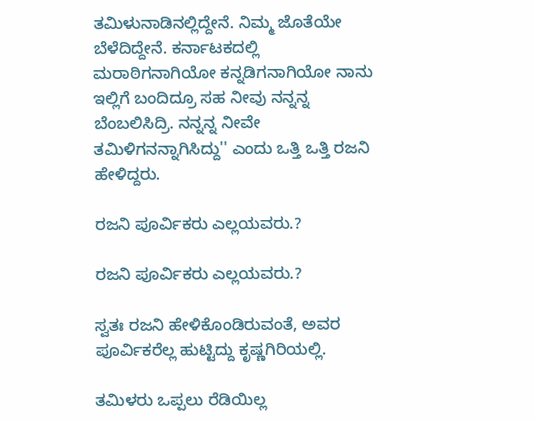ತಮಿಳುನಾಡಿನಲ್ಲಿದ್ದೇನೆ. ನಿಮ್ಮ ಜೊತೆಯೇ ಬೆಳೆದಿದ್ದೇನೆ. ಕರ್ನಾಟಕದಲ್ಲಿ ಮರಾಠಿಗನಾಗಿಯೋ ಕನ್ನಡಿಗನಾಗಿಯೋ ನಾನು ಇಲ್ಲಿಗೆ ಬಂದಿದ್ರೂ ಸಹ ನೀವು ನನ್ನನ್ನ ಬೆಂಬಲಿಸಿದ್ರಿ. ನನ್ನನ್ನ ನೀವೇ ತಮಿಳಿಗನನ್ನಾಗಿಸಿದ್ದು'' ಎಂದು ಒತ್ತಿ ಒತ್ತಿ ರಜನಿ ಹೇಳಿದ್ದರು.

ರಜನಿ ಪೂರ್ವಿಕರು ಎಲ್ಲಯವರು.?

ರಜನಿ ಪೂರ್ವಿಕರು ಎಲ್ಲಯವರು.?

ಸ್ವತಃ ರಜನಿ ಹೇಳಿಕೊಂಡಿರುವಂತೆ, ಅವರ ಪೂರ್ವಿಕರೆಲ್ಲ ಹುಟ್ಟಿದ್ದು ಕೃಷ್ಣಗಿರಿಯಲ್ಲಿ.

ತಮಿಳರು ಒಪ್ಪಲು ರೆಡಿಯಿಲ್ಲ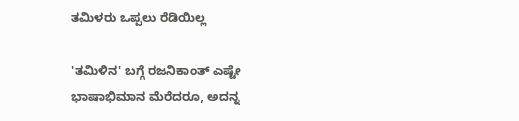ತಮಿಳರು ಒಪ್ಪಲು ರೆಡಿಯಿಲ್ಲ

'ತಮಿಳಿನ' ಬಗ್ಗೆ ರಜನಿಕಾಂತ್ ಎಷ್ಟೇ ಭಾಷಾಭಿಮಾನ ಮೆರೆದರೂ, ಅದನ್ನ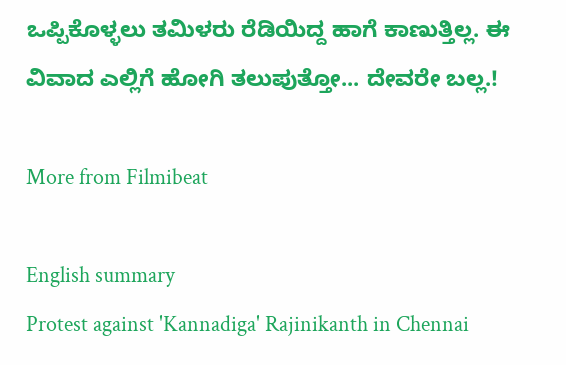ಒಪ್ಪಿಕೊಳ್ಳಲು ತಮಿಳರು ರೆಡಿಯಿದ್ದ ಹಾಗೆ ಕಾಣುತ್ತಿಲ್ಲ. ಈ ವಿವಾದ ಎಲ್ಲಿಗೆ ಹೋಗಿ ತಲುಪುತ್ತೋ... ದೇವರೇ ಬಲ್ಲ.!

More from Filmibeat

English summary
Protest against 'Kannadiga' Rajinikanth in Chennai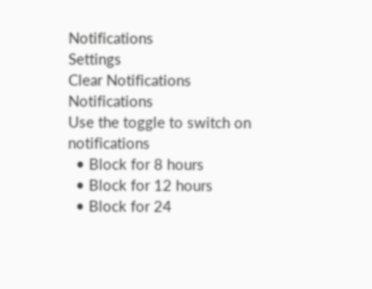Notifications
Settings
Clear Notifications
Notifications
Use the toggle to switch on notifications
  • Block for 8 hours
  • Block for 12 hours
  • Block for 24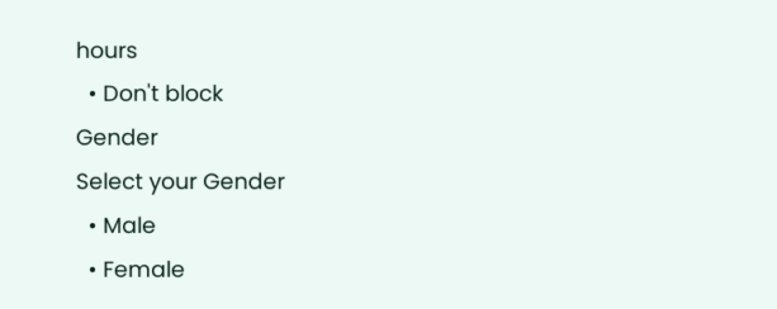hours
  • Don't block
Gender
Select your Gender
  • Male
  • Female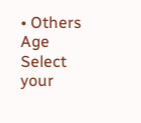• Others
Age
Select your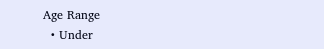Age Range
  • Under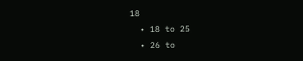18
  • 18 to 25
  • 26 to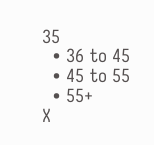35
  • 36 to 45
  • 45 to 55
  • 55+
X